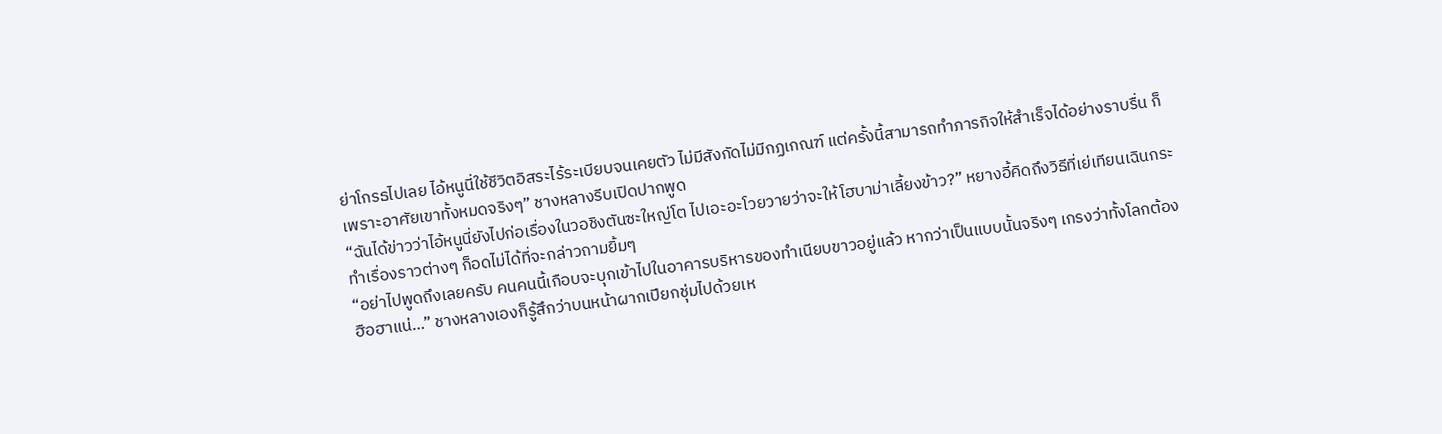ย่าโกรธไปเลย ไอ้หนูนี่ใช้ชีวิตอิสระไร้ระเบียบจนเคยตัว ไม่มีสังกัดไม่มีกฏเกณฑ์ แต่ครั้งนี้สามารถทำภารกิจให้สำเร็จได้อย่างราบรื่น ก็เพราะอาศัยเขาทั้งหมดจริงๆ” ชางหลางรีบเปิดปากพูด
“ฉันได้ข่าวว่าไอ้หนูนี่ยังไปก่อเรื่องในวอชิงตันซะใหญ่โต ไปเอะอะโวยวายว่าจะให้โฮบาม่าเลี้ยงข้าว?” หยางอี้คิดถึงวิธีที่เย่เทียนเฉินกระทำเรื่องราวต่างๆ ก็อดไม่ได้ที่จะกล่าวถามยิ้มๆ
“อย่าไปพูดถึงเลยครับ คนคนนี้เกือบจะบุกเข้าไปในอาคารบริหารของทำเนียบขาวอยู่แล้ว หากว่าเป็นแบบนั้นจริงๆ เกรงว่าทั้งโลกต้องฮือฮาแน่…” ชางหลางเองก็รู้สึกว่าบนหน้าผากเปียกชุ่มไปด้วยเห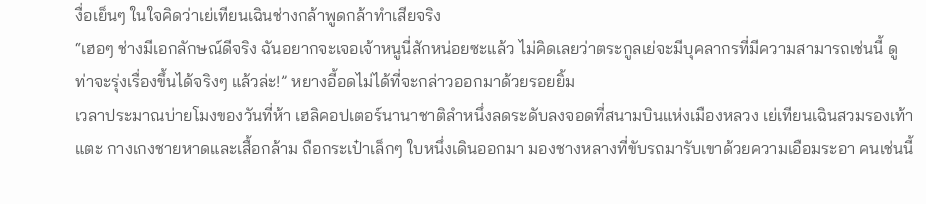งื่อเย็นๆ ในใจคิดว่าเย่เทียนเฉินช่างกล้าพูดกล้าทำเสียจริง
“เฮอๆ ช่างมีเอกลักษณ์ดีจริง ฉันอยากจะเจอเจ้าหนูนี่สักหน่อยซะแล้ว ไม่คิดเลยว่าตระกูลเย่จะมีบุคลากรที่มีความสามารถเช่นนี้ ดูท่าจะรุ่งเรื่องขึ้นได้จริงๆ แล้วล่ะ!” หยางอี้อดไม่ได้ที่จะกล่าวออกมาด้วยรอยยิ้ม
เวลาประมาณบ่ายโมงของวันที่ห้า เฮลิคอปเตอร์นานาชาติลำหนึ่งลดระดับลงจอดที่สนามบินแห่งเมืองหลวง เย่เทียนเฉินสวมรองเท้าแตะ กางเกงชายหาดและเสื้อกล้าม ถือกระเป๋าเล็กๆ ใบหนึ่งเดินออกมา มองชางหลางที่ขับรถมารับเขาด้วยความเอือมระอา คนเช่นนี้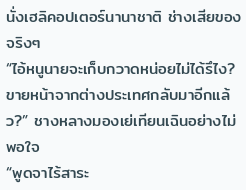นั่งเฮลิคอปเตอร์นานาชาติ ช่างเสียของจริงๆ
“ไอ้หนูนายจะเก็บกวาดหน่อยไม่ได้รึไง? ขายหน้าจากต่างประเทศกลับมาอีกแล้ว?” ชางหลางมองเย่เทียนเฉินอย่างไม่พอใจ
“พูดจาไร้สาระ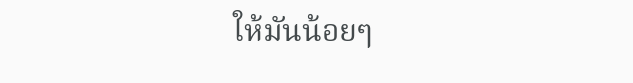ให้มันน้อยๆ